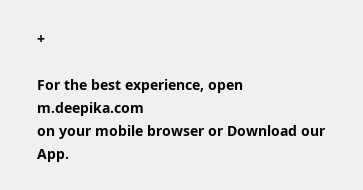+

For the best experience, open
m.deepika.com
on your mobile browser or Download our App.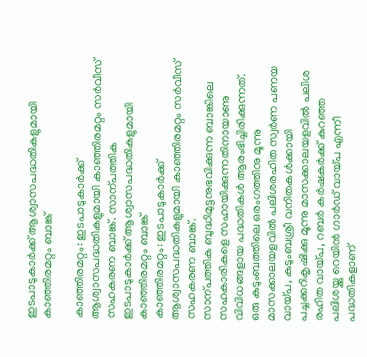ഇടപാടുകാർക്ക് ആശ്വാസപദ്ധതികളുമായി കാഞ്ഞിരമറ്റം ബാങ്ക്

കാഞ്ഞിരമറ്റം: ഇടപാടുകാർക്ക് ആശ്വാസപദ്ധതികളുമായി കാഞ്ഞിരമറ്റം സർവീസ് സഹകരണ ബാങ്ക്. സാന്പത്തിക
ഇടപാടുകാർക്ക് ആശ്വാസപദ്ധതികളുമായി  കാഞ്ഞിരമറ്റം ബാങ്ക്
കാഞ്ഞിരമറ്റം: ഇടപാടുകാർക്ക് ആശ്വാസപദ്ധതികളുമായി കാഞ്ഞിരമറ്റം സർവീസ് സഹകരണ ബാങ്ക്.
സാന്പത്തിക ബുദ്ധിമുട്ടനുഭവിക്കുന്ന ബാങ്കിലെ സഹകാരികളെ സഹായിക്കുന്നതിനായാണു വിവിധങ്ങളായ പദ്ധതികൾ ആരംഭിച്ചിരിക്കുന്നത്.
ഒരു കുടുംബത്തിലെ ഒരംഗത്തിനു മൂന്നു മാസക്കാലയളവിൽ പലിശരഹിത സ്വർണ പണയ വായ്പ, കുടുംബശ്രീ വനിതകൾക്കായി പച്ചക്കറികൃഷിക്കു മൂന്നു മാസക്കാലയളവിൽ പലിശ രഹിത വായ്പ, റബർ കർഷകർക്ക് കുറഞ്ഞ പലിശയ്ക്കു റെയിൻ ഗാർഡ് വായ്പ എന്നീ പദ്ധതികളാണ്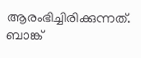ആരംഭിച്ചിരിക്കുന്നത്.
ബാങ്ക്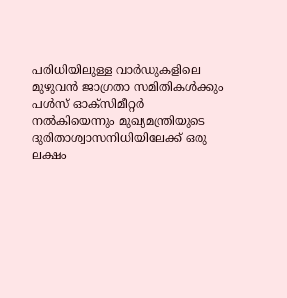പരിധിയിലുള്ള വാർഡുകളിലെ മുഴുവൻ ജാഗ്രതാ സമിതികൾക്കും പൾസ് ഓക്സിമീറ്റർ നൽകിയെന്നും മുഖ്യമന്ത്രിയുടെ ദുരിതാശ്വാസനിധിയിലേക്ക് ഒരു ലക്ഷം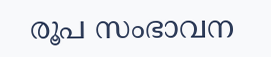രൂപ സംഭാവന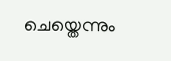ചെയ്തെന്നും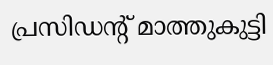പ്രസിഡന്‍റ് മാത്തുകുട്ടി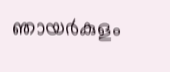ഞായർകുളം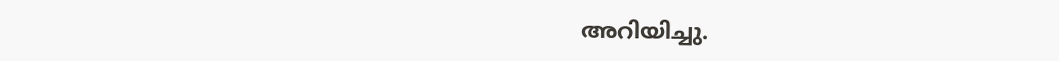അറിയിച്ചു.